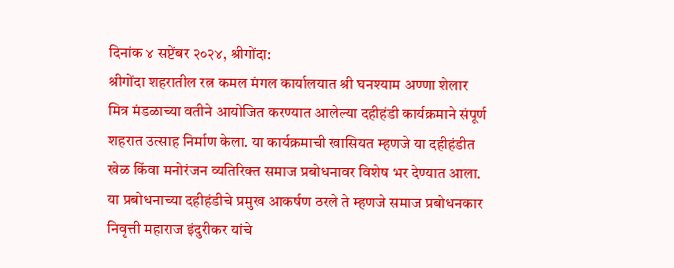दिनांक ४ सप्टेंबर २०२४, श्रीगोंदा:
श्रीगोंदा शहरातील रत्न कमल मंगल कार्यालयात श्री घनश्याम अण्णा शेलार मित्र मंडळाच्या वतीने आयोजित करण्यात आलेल्या दहीहंडी कार्यक्रमाने संपूर्ण शहरात उत्साह निर्माण केला. या कार्यक्रमाची खासियत म्हणजे या दहीहंडीत खेळ किंवा मनोरंजन व्यतिरिक्त समाज प्रबोधनावर विशेष भर देण्यात आला. या प्रबोधनाच्या दहीहंडीचे प्रमुख आकर्षण ठरले ते म्हणजे समाज प्रबोधनकार निवृत्ती महाराज इंदुरीकर यांचे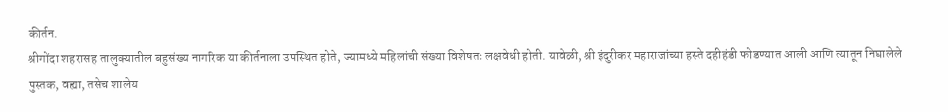कीर्तन.
श्रीगोंदा शहरासह तालुक्यातील बहुसंख्य नागरिक या कीर्तनाला उपस्थित होते, ज्यामध्ये महिलांची संख्या विशेषतः लक्षवेधी होती. यावेळी, श्री इंदुरीकर महाराजांच्या हस्ते दहीहंडी फोडण्यात आली आणि त्यातून निघालेले पुस्तक, वह्या, तसेच शालेय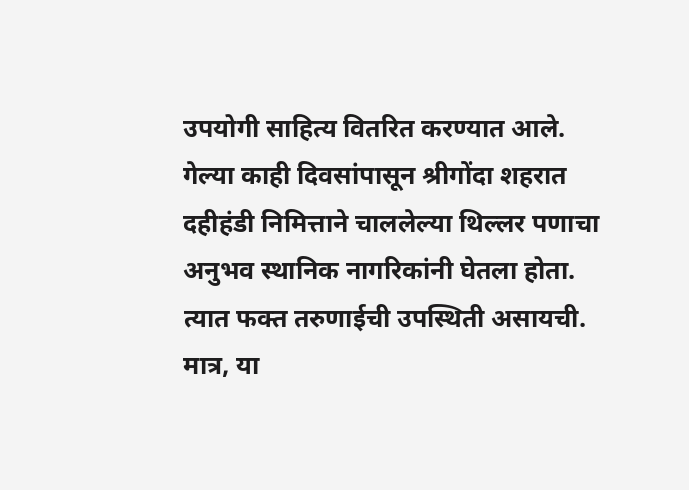उपयोगी साहित्य वितरित करण्यात आले.
गेल्या काही दिवसांपासून श्रीगोंदा शहरात दहीहंडी निमित्ताने चाललेल्या थिल्लर पणाचा अनुभव स्थानिक नागरिकांनी घेतला होता. त्यात फक्त तरुणाईची उपस्थिती असायची. मात्र, या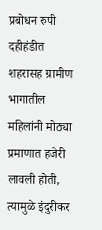प्रबोधन रुपी दहीहंडीत शहरासह ग्रामीण भागातील महिलांनी मोठ्या प्रमाणात हजेरी लावली होती, त्यामुळे इंदुरीकर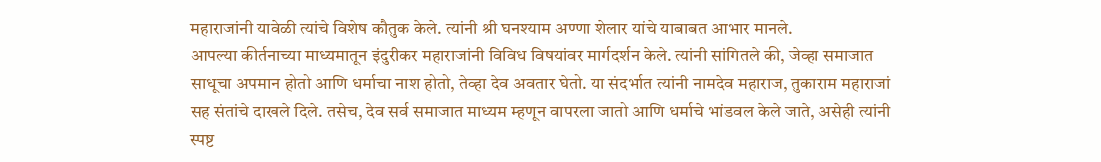महाराजांनी यावेळी त्यांचे विशेष कौतुक केले. त्यांनी श्री घनश्याम अण्णा शेलार यांचे याबाबत आभार मानले.
आपल्या कीर्तनाच्या माध्यमातून इंदुरीकर महाराजांनी विविध विषयांवर मार्गदर्शन केले. त्यांनी सांगितले की, जेव्हा समाजात साधूचा अपमान होतो आणि धर्माचा नाश होतो, तेव्हा देव अवतार घेतो. या संदर्भात त्यांनी नामदेव महाराज, तुकाराम महाराजां सह संतांचे दाखले दिले. तसेच, देव सर्व समाजात माध्यम म्हणून वापरला जातो आणि धर्माचे भांडवल केले जाते, असेही त्यांनी स्पष्ट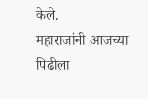केले.
महाराजांनी आजच्या पिढीला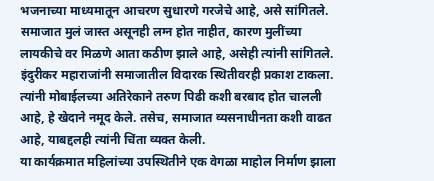भजनाच्या माध्यमातून आचरण सुधारणे गरजेचे आहे, असे सांगितले. समाजात मुलं जास्त असूनही लग्न होत नाहीत, कारण मुलींच्या लायकीचे वर मिळणे आता कठीण झाले आहे, असेही त्यांनी सांगितले.
इंदुरीकर महाराजांनी समाजातील विदारक स्थितीवरही प्रकाश टाकला. त्यांनी मोबाईलच्या अतिरेकाने तरुण पिढी कशी बरबाद होत चालली आहे, हे खेदाने नमूद केले. तसेच, समाजात व्यसनाधीनता कशी वाढत आहे, याबद्दलही त्यांनी चिंता व्यक्त केली.
या कार्यक्रमात महिलांच्या उपस्थितीने एक वेगळा माहोल निर्माण झाला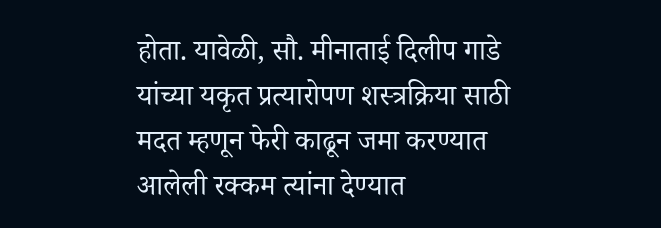होता. यावेळी, सौ. मीनाताई दिलीप गाडे यांच्या यकृत प्रत्यारोपण शस्त्रक्रिया साठी मदत म्हणून फेरी काढून जमा करण्यात आलेली रक्कम त्यांना देण्यात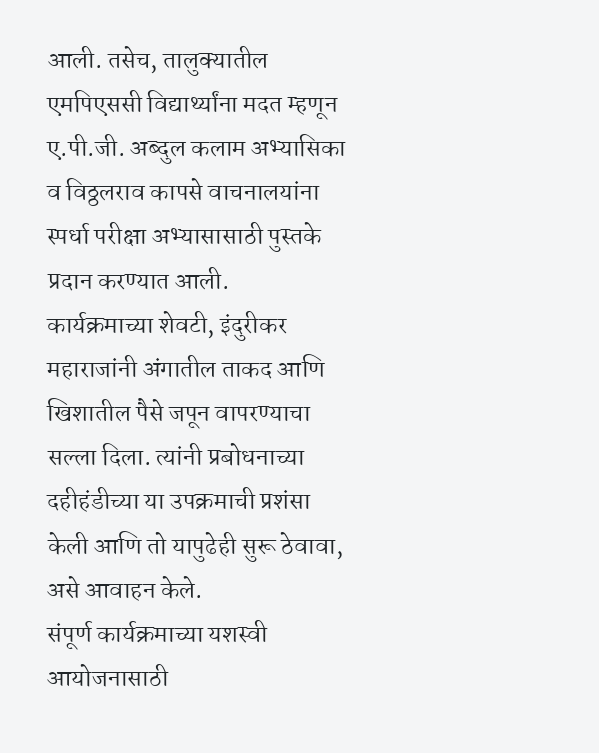आली. तसेच, तालुक्यातील एमपिएससी विद्यार्थ्यांना मदत म्हणून ए.पी.जी. अब्दुल कलाम अभ्यासिका व विठ्ठलराव कापसे वाचनालयांना स्पर्धा परीक्षा अभ्यासासाठी पुस्तके प्रदान करण्यात आली.
कार्यक्रमाच्या शेवटी, इंदुरीकर महाराजांनी अंगातील ताकद आणि खिशातील पैसे जपून वापरण्याचा सल्ला दिला. त्यांनी प्रबोधनाच्या दहीहंडीच्या या उपक्रमाची प्रशंसा केली आणि तो यापुढेही सुरू ठेवावा, असे आवाहन केले.
संपूर्ण कार्यक्रमाच्या यशस्वी आयोजनासाठी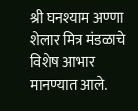श्री घनश्याम अण्णा शेलार मित्र मंडळाचे विशेष आभार मानण्यात आले.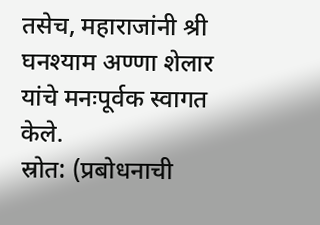तसेच, महाराजांनी श्री घनश्याम अण्णा शेलार यांचे मनःपूर्वक स्वागत केले.
स्रोत: (प्रबोधनाची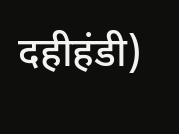दहीहंडी)